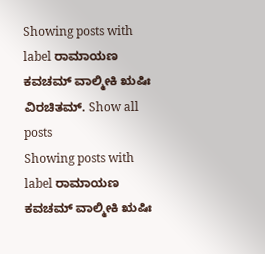Showing posts with label ರಾಮಾಯಣ ಕವಚಮ್ ವಾಲ್ಮೀಕಿ ಋಷಿಃ ವಿರಚಿತಮ್. Show all posts
Showing posts with label ರಾಮಾಯಣ ಕವಚಮ್ ವಾಲ್ಮೀಕಿ ಋಷಿಃ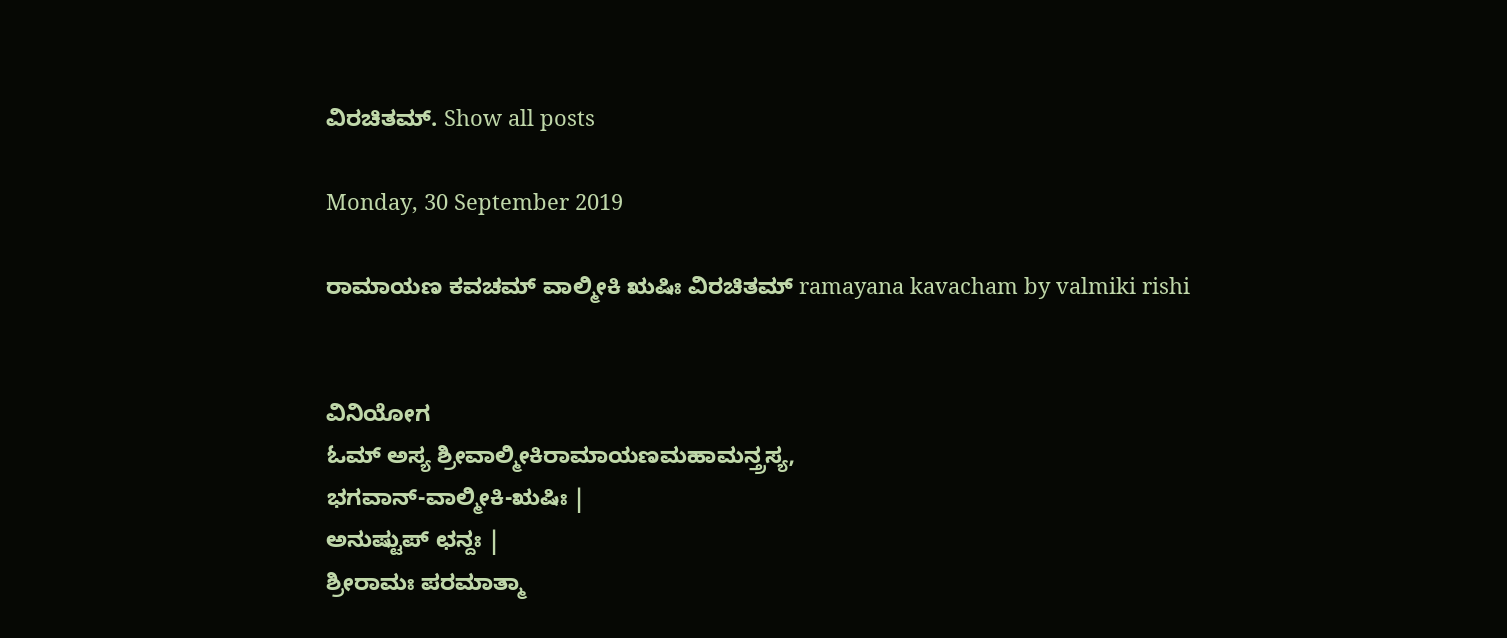ವಿರಚಿತಮ್. Show all posts

Monday, 30 September 2019

ರಾಮಾಯಣ ಕವಚಮ್ ವಾಲ್ಮೀಕಿ ಋಷಿಃ ವಿರಚಿತಮ್ ramayana kavacham by valmiki rishi


ವಿನಿಯೋಗ
ಓಮ್ ಅಸ್ಯ ಶ್ರೀವಾಲ್ಮೀಕಿರಾಮಾಯಣಮಹಾಮನ್ತ್ರಸ್ಯ,
ಭಗವಾನ್-ವಾಲ್ಮೀಕಿ-ಋಷಿಃ |
ಅನುಷ್ಟುಪ್ ಛನ್ದಃ |
ಶ್ರೀರಾಮಃ ಪರಮಾತ್ಮಾ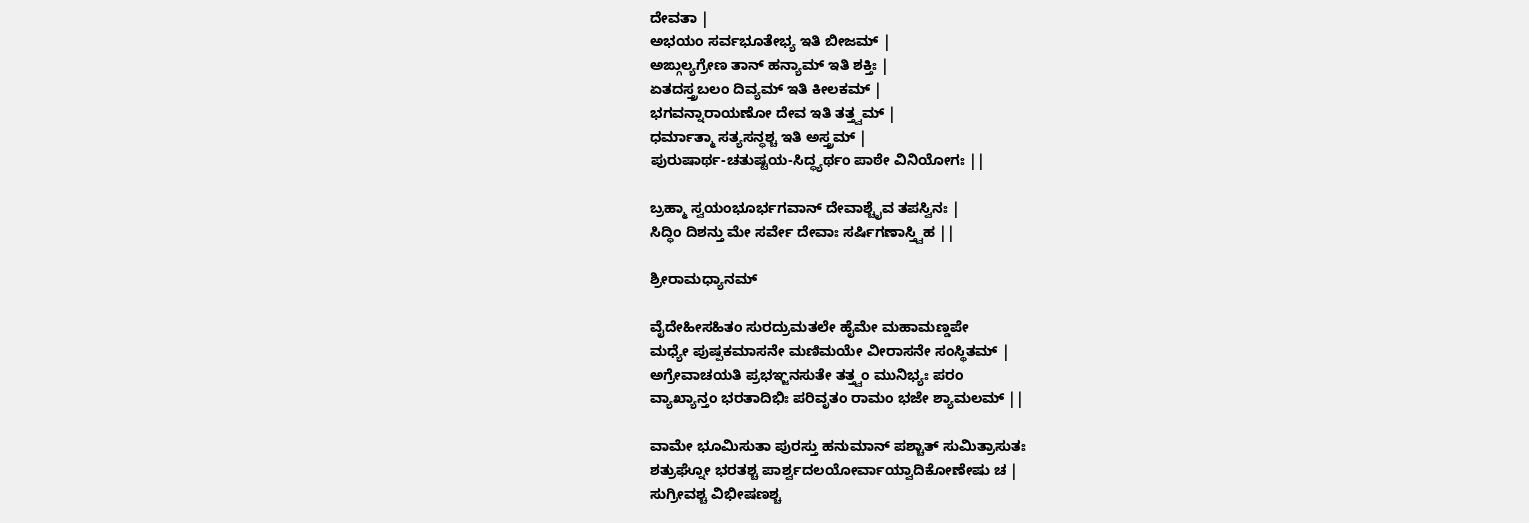ದೇವತಾ |
ಅಭಯಂ ಸರ್ವಭೂತೇಭ್ಯ ಇತಿ ಬೀಜಮ್ |
ಅಙ್ಗುಲ್ಯಗ್ರೇಣ ತಾನ್ ಹನ್ಯಾಮ್ ಇತಿ ಶಕ್ತಿಃ |
ಏತದಸ್ತ್ರಬಲಂ ದಿವ್ಯಮ್ ಇತಿ ಕೀಲಕಮ್ |
ಭಗವನ್ನಾರಾಯಣೋ ದೇವ ಇತಿ ತತ್ತ್ವಮ್ |
ಧರ್ಮಾತ್ಮಾ ಸತ್ಯಸನ್ಧಶ್ಚ ಇತಿ ಅಸ್ತ್ರಮ್ |
ಪುರುಷಾರ್ಥ-ಚತುಷ್ಟಯ-ಸಿದ್ಧ್ಯರ್ಥಂ ಪಾಠೇ ವಿನಿಯೋಗಃ ||

ಬ್ರಹ್ಮಾ ಸ್ವಯಂಭೂರ್ಭಗವಾನ್ ದೇವಾಶ್ಚೈವ ತಪಸ್ವಿನಃ |
ಸಿದ್ಧಿಂ ದಿಶನ್ತು ಮೇ ಸರ್ವೇ ದೇವಾಃ ಸರ್ಷಿಗಣಾಸ್ತ್ವಿಹ ||

ಶ್ರೀರಾಮಧ್ಯಾನಮ್

ವೈದೇಹೀಸಹಿತಂ ಸುರದ್ರುಮತಲೇ ಹೈಮೇ ಮಹಾಮಣ್ಡಪೇ
ಮಧ್ಯೇ ಪುಷ್ಪಕಮಾಸನೇ ಮಣಿಮಯೇ ವೀರಾಸನೇ ಸಂಸ್ಥಿತಮ್ |
ಅಗ್ರೇವಾಚಯತಿ ಪ್ರಭಞ್ಜನಸುತೇ ತತ್ತ್ವಂ ಮುನಿಭ್ಯಃ ಪರಂ
ವ್ಯಾಖ್ಯಾನ್ತಂ ಭರತಾದಿಭಿಃ ಪರಿವೃತಂ ರಾಮಂ ಭಜೇ ಶ್ಯಾಮಲಮ್ ||

ವಾಮೇ ಭೂಮಿಸುತಾ ಪುರಸ್ತು ಹನುಮಾನ್ ಪಶ್ಚಾತ್ ಸುಮಿತ್ರಾಸುತಃ
ಶತ್ರುಘ್ನೋ ಭರತಶ್ಚ ಪಾರ್ಶ್ವದಲಯೋರ್ವಾಯ್ವಾದಿಕೋಣೇಷು ಚ |
ಸುಗ್ರೀವಶ್ಚ ವಿಭೀಷಣಶ್ಚ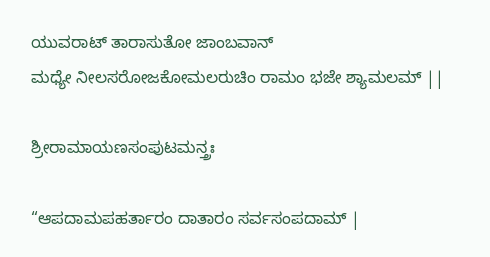ಯುವರಾಟ್ ತಾರಾಸುತೋ ಜಾಂಬವಾನ್
ಮಧ್ಯೇ ನೀಲಸರೋಜಕೋಮಲರುಚಿಂ ರಾಮಂ ಭಜೇ ಶ್ಯಾಮಲಮ್ ||

ಶ್ರೀರಾಮಾಯಣಸಂಪುಟಮನ್ತ್ರಃ

“ಆಪದಾಮಪಹರ್ತಾರಂ ದಾತಾರಂ ಸರ್ವಸಂಪದಾಮ್ |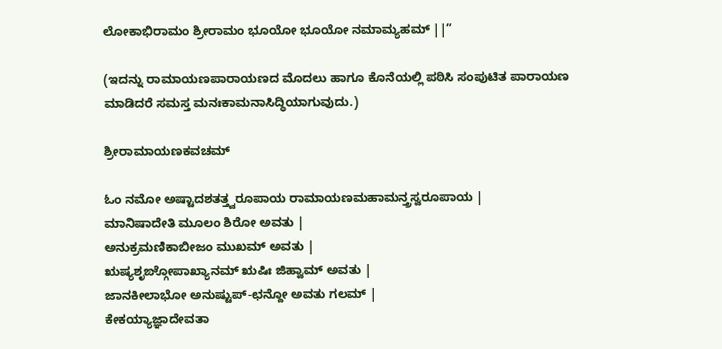ಲೋಕಾಭಿರಾಮಂ ಶ್ರೀರಾಮಂ ಭೂಯೋ ಭೂಯೋ ನಮಾಮ್ಯಹಮ್ ||”

(ಇದನ್ನು ರಾಮಾಯಣಪಾರಾಯಣದ ಮೊದಲು ಹಾಗೂ ಕೊನೆಯಲ್ಲಿ ಪಠಿಸಿ ಸಂಪುಟಿತ ಪಾರಾಯಣ ಮಾಡಿದರೆ ಸಮಸ್ತ ಮನಃಕಾಮನಾಸಿದ್ಧಿಯಾಗುವುದು.)

ಶ್ರೀರಾಮಾಯಣಕವಚಮ್

ಓಂ ನಮೋ ಅಷ್ಟಾದಶತತ್ತ್ವರೂಪಾಯ ರಾಮಾಯಣಮಹಾಮನ್ತ್ರಸ್ವರೂಪಾಯ |
ಮಾನಿಷಾದೇತಿ ಮೂಲಂ ಶಿರೋ ಅವತು |
ಅನುಕ್ರಮಣಿಕಾಬೀಜಂ ಮುಖಮ್ ಅವತು |
ಋಷ್ಯಶೃಙ್ಗೋಪಾಖ್ಯಾನಮ್ ಋಷಿಃ ಜಿಹ್ವಾಮ್ ಅವತು |
ಜಾನಕೀಲಾಭೋ ಅನುಷ್ಟುಪ್-ಛನ್ದೋ ಅವತು ಗಲಮ್ |
ಕೇಕಯ್ಯಾಜ್ಞಾದೇವತಾ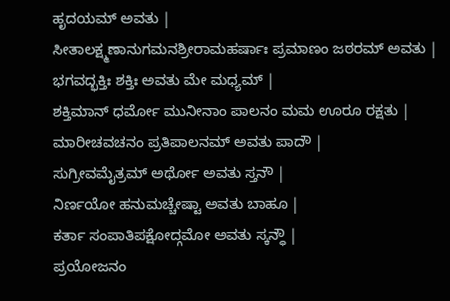ಹೃದಯಮ್ ಅವತು |
ಸೀತಾಲಕ್ಷ್ಮಣಾನುಗಮನಶ್ರೀರಾಮಹರ್ಷಾಃ ಪ್ರಮಾಣಂ ಜಠರಮ್ ಅವತು |
ಭಗವದ್ಭಕ್ತಿಃ ಶಕ್ತಿಃ ಅವತು ಮೇ ಮಧ್ಯಮ್ |
ಶಕ್ತಿಮಾನ್ ಧರ್ಮೋ ಮುನೀನಾಂ ಪಾಲನಂ ಮಮ ಊರೂ ರಕ್ಷತು |
ಮಾರೀಚವಚನಂ ಪ್ರತಿಪಾಲನಮ್ ಅವತು ಪಾದೌ |
ಸುಗ್ರೀವಮೈತ್ರಮ್ ಅರ್ಥೋ ಅವತು ಸ್ತನೌ |
ನಿರ್ಣಯೋ ಹನುಮಚ್ಚೇಷ್ಟಾ ಅವತು ಬಾಹೂ |
ಕರ್ತಾ ಸಂಪಾತಿಪಕ್ಷೋದ್ಗಮೋ ಅವತು ಸ್ಕನ್ಧೌ |
ಪ್ರಯೋಜನಂ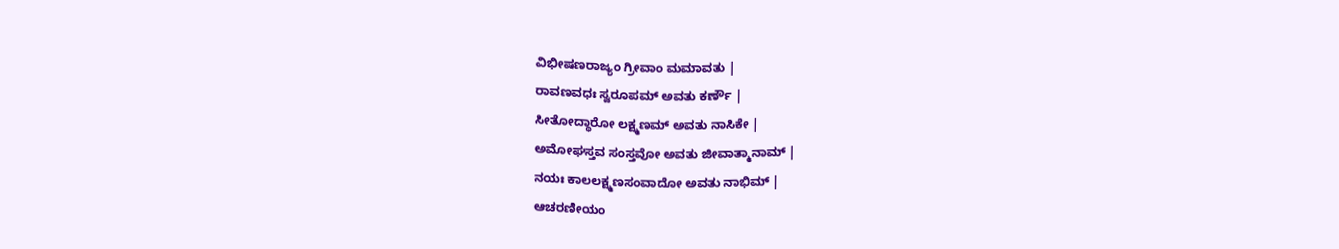ವಿಭೀಷಣರಾಜ್ಯಂ ಗ್ರೀವಾಂ ಮಮಾವತು |
ರಾವಣವಧಃ ಸ್ವರೂಪಮ್ ಅವತು ಕರ್ಣೌ |
ಸೀತೋದ್ಧಾರೋ ಲಕ್ಷ್ಮಣಮ್ ಅವತು ನಾಸಿಕೇ |
ಅಮೋಘಸ್ತವ ಸಂಸ್ತವೋ ಅವತು ಜೀವಾತ್ಮಾನಾಮ್ |
ನಯಃ ಕಾಲಲಕ್ಷ್ಮಣಸಂವಾದೋ ಅವತು ನಾಭಿಮ್ |
ಆಚರಣೀಯಂ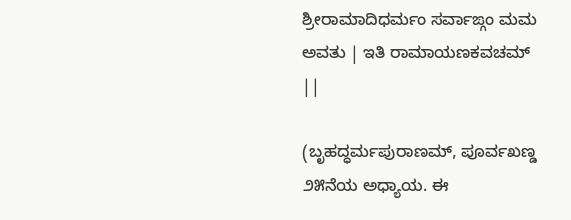ಶ್ರೀರಾಮಾದಿಧರ್ಮಂ ಸರ್ವಾಙ್ಗಂ ಮಮ ಅವತು | ಇತಿ ರಾಮಾಯಣಕವಚಮ್ ||

(ಬೃಹದ್ಧರ್ಮಪುರಾಣಮ್, ಪೂರ್ವಖಣ್ಡ ೨೫ನೆಯ ಅಧ್ಯಾಯ. ಈ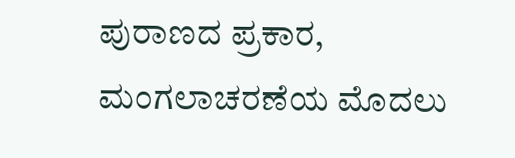ಪುರಾಣದ ಪ್ರಕಾರ, ಮಂಗಲಾಚರಣೆಯ ಮೊದಲು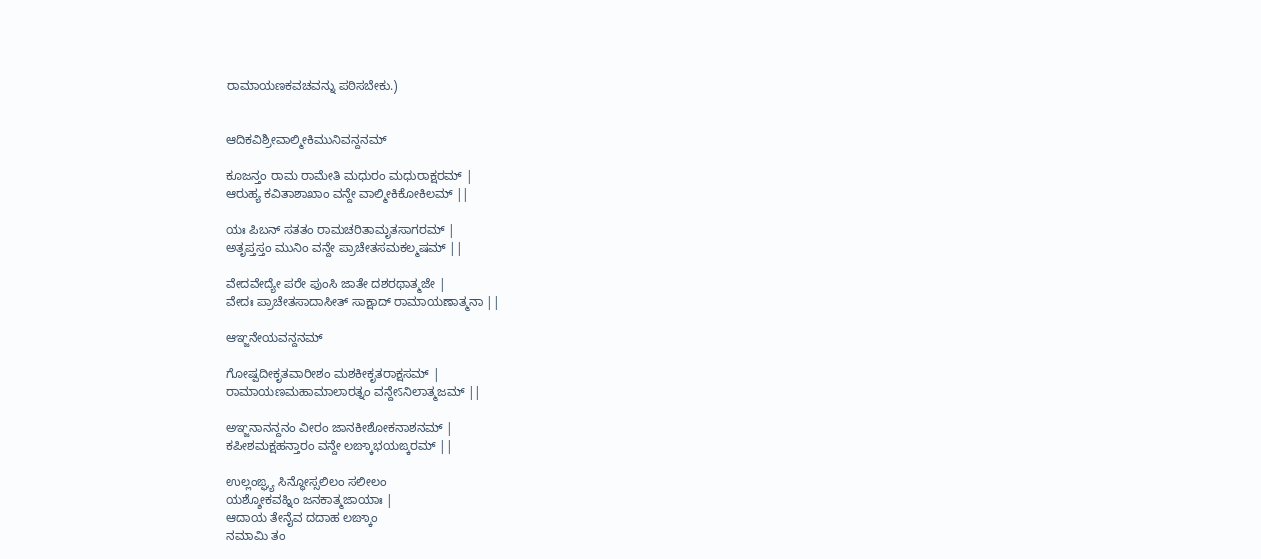ರಾಮಾಯಣಕವಚವನ್ನು ಪಠಿಸಬೇಕು.)


ಆದಿಕವಿಶ್ರೀವಾಲ್ಮೀಕಿಮುನಿವನ್ದನಮ್

ಕೂಜನ್ತಂ ರಾಮ ರಾಮೇತಿ ಮಧುರಂ ಮಧುರಾಕ್ಷರಮ್ |
ಆರುಹ್ಯ ಕವಿತಾಶಾಖಾಂ ವನ್ದೇ ವಾಲ್ಮೀಕಿಕೋಕಿಲಮ್ ||

ಯಃ ಪಿಬನ್ ಸತತಂ ರಾಮಚರಿತಾಮೃತಸಾಗರಮ್ |
ಅತೃಪ್ತಸ್ತಂ ಮುನಿಂ ವನ್ದೇ ಪ್ರಾಚೇತಸಮಕಲ್ಮಷಮ್ ||

ವೇದವೇದ್ಯೇ ಪರೇ ಪುಂಸಿ ಜಾತೇ ದಶರಥಾತ್ಮಜೇ |
ವೇದಃ ಪ್ರಾಚೇತಸಾದಾಸೀತ್ ಸಾಕ್ಷಾದ್ ರಾಮಾಯಣಾತ್ಮನಾ ||

ಆಞ್ಜನೇಯವನ್ದನಮ್

ಗೋಷ್ಪದೀಕೃತವಾರೀಶಂ ಮಶಕೀಕೃತರಾಕ್ಷಸಮ್ |
ರಾಮಾಯಣಮಹಾಮಾಲಾರತ್ನಂ ವನ್ದೇऽನಿಲಾತ್ಮಜಮ್ ||

ಅಞ್ಜನಾನನ್ದನಂ ವೀರಂ ಜಾನಕೀಶೋಕನಾಶನಮ್ |
ಕಪೀಶಮಕ್ಷಹನ್ತಾರಂ ವನ್ದೇ ಲಙ್ಕಾಭಯಙ್ಕರಮ್ ||

ಉಲ್ಲಂಙ್ಘ್ಯ ಸಿನ್ಧೋಸ್ಸಲಿಲಂ ಸಲೀಲಂ
ಯಶ್ಶೋಕವಹ್ನಿಂ ಜನಕಾತ್ಮಜಾಯಾಃ |
ಆದಾಯ ತೇನೈವ ದದಾಹ ಲಙ್ಕಾಂ
ನಮಾಮಿ ತಂ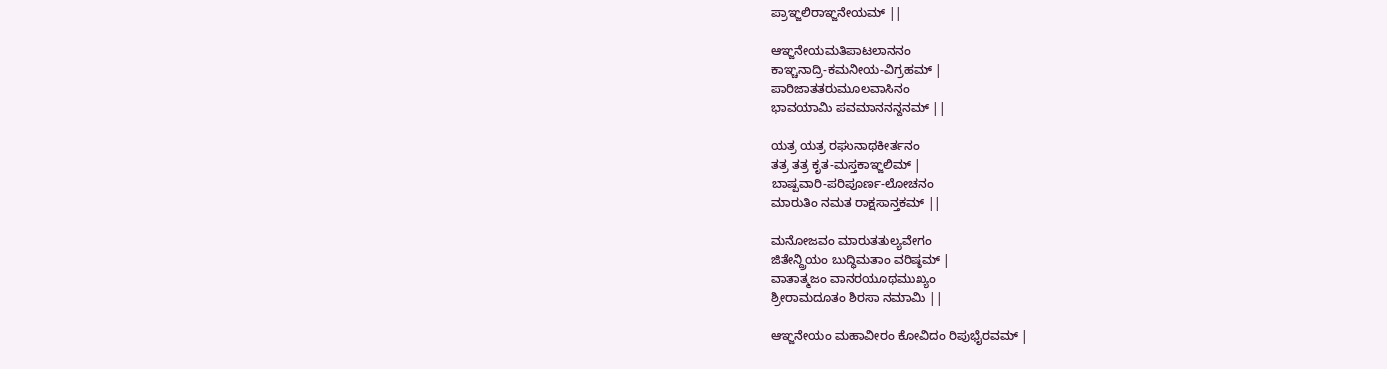ಪ್ರಾಞ್ಜಲಿರಾಞ್ಜನೇಯಮ್ ||

ಆಞ್ಜನೇಯಮತಿಪಾಟಲಾನನಂ
ಕಾಞ್ಚನಾದ್ರಿ-ಕಮನೀಯ-ವಿಗ್ರಹಮ್ |
ಪಾರಿಜಾತತರುಮೂಲವಾಸಿನಂ
ಭಾವಯಾಮಿ ಪವಮಾನನನ್ದನಮ್ ||

ಯತ್ರ ಯತ್ರ ರಘುನಾಥಕೀರ್ತನಂ
ತತ್ರ ತತ್ರ ಕೃತ-ಮಸ್ತಕಾಞ್ಜಲಿಮ್ |
ಬಾಷ್ಪವಾರಿ-ಪರಿಪೂರ್ಣ-ಲೋಚನಂ
ಮಾರುತಿಂ ನಮತ ರಾಕ್ಷಸಾನ್ತಕಮ್ ||

ಮನೋಜವಂ ಮಾರುತತುಲ್ಯವೇಗಂ
ಜಿತೇನ್ದ್ರಿಯಂ ಬುದ್ಧಿಮತಾಂ ವರಿಷ್ಠಮ್ |
ವಾತಾತ್ಮಜಂ ವಾನರಯೂಥಮುಖ್ಯಂ
ಶ್ರೀರಾಮದೂತಂ ಶಿರಸಾ ನಮಾಮಿ ||

ಆಞ್ಜನೇಯಂ ಮಹಾವೀರಂ ಕೋವಿದಂ ರಿಪುಭೈರವಮ್ |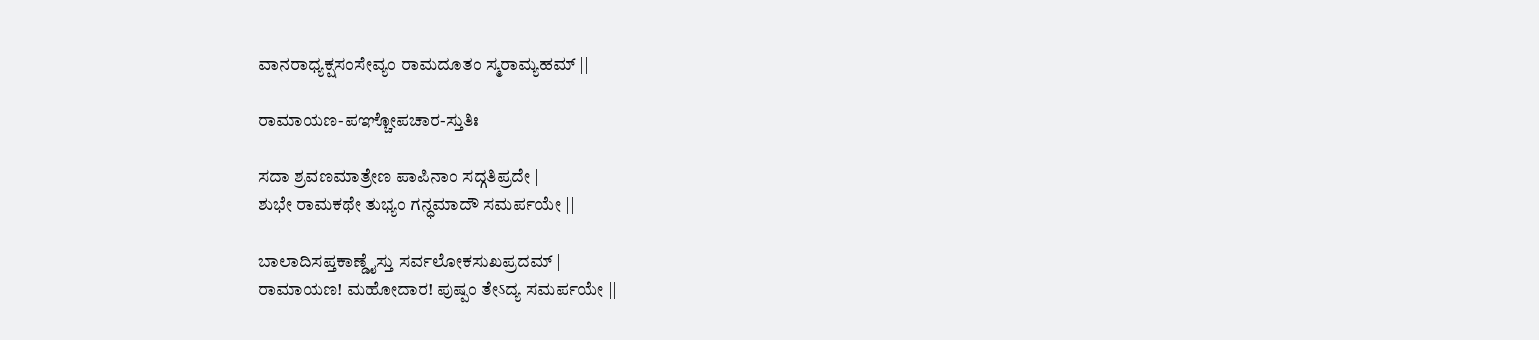ವಾನರಾಧ್ಯಕ್ಷಸಂಸೇವ್ಯಂ ರಾಮದೂತಂ ಸ್ಮರಾಮ್ಯಹಮ್ ||

ರಾಮಾಯಣ-ಪಞ್ಚೋಪಚಾರ-ಸ್ತುತಿಃ

ಸದಾ ಶ್ರವಣಮಾತ್ರೇಣ ಪಾಪಿನಾಂ ಸದ್ಗತಿಪ್ರದೇ |
ಶುಭೇ ರಾಮಕಥೇ ತುಭ್ಯಂ ಗನ್ಧಮಾದೌ ಸಮರ್ಪಯೇ ||

ಬಾಲಾದಿಸಪ್ತಕಾಣ್ಡೈಸ್ತು ಸರ್ವಲೋಕಸುಖಪ್ರದಮ್ |
ರಾಮಾಯಣ! ಮಹೋದಾರ! ಪುಷ್ಪಂ ತೇऽದ್ಯ ಸಮರ್ಪಯೇ ||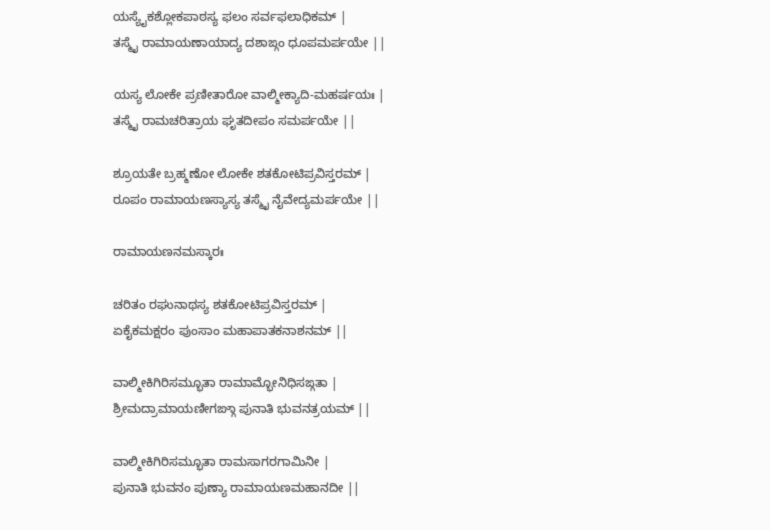ಯಸ್ಯೈಕಶ್ಲೋಕಪಾಠಸ್ಯ ಫಲಂ ಸರ್ವಫಲಾಧಿಕಮ್ |
ತಸ್ಮೈ ರಾಮಾಯಣಾಯಾದ್ಯ ದಶಾಙ್ಗಂ ಧೂಪಮರ್ಪಯೇ ||

ಯಸ್ಯ ಲೋಕೇ ಪ್ರಣೀತಾರೋ ವಾಲ್ಮೀಕ್ಯಾದಿ-ಮಹರ್ಷಯಃ |
ತಸ್ಮೈ ರಾಮಚರಿತ್ರಾಯ ಘೃತದೀಪಂ ಸಮರ್ಪಯೇ ||

ಶ್ರೂಯತೇ ಬ್ರಹ್ಮಣೋ ಲೋಕೇ ಶತಕೋಟಿಪ್ರವಿಸ್ತರಮ್ |
ರೂಪಂ ರಾಮಾಯಣಸ್ಯಾಸ್ಯ ತಸ್ಮೈ ನೈವೇದ್ಯಮರ್ಪಯೇ ||

ರಾಮಾಯಣನಮಸ್ಕಾರಃ

ಚರಿತಂ ರಘುನಾಥಸ್ಯ ಶತಕೋಟಿಪ್ರವಿಸ್ತರಮ್ |
ಏಕೈಕಮಕ್ಷರಂ ಪುಂಸಾಂ ಮಹಾಪಾತಕನಾಶನಮ್ ||

ವಾಲ್ಮೀಕಿಗಿರಿಸಮ್ಭೂತಾ ರಾಮಾಮ್ಭೋನಿಧಿಸಙ್ಗತಾ |
ಶ್ರೀಮದ್ರಾಮಾಯಣೀಗಙ್ಗಾ ಪುನಾತಿ ಭುವನತ್ರಯಮ್ ||

ವಾಲ್ಮೀಕಿಗಿರಿಸಮ್ಭೂತಾ ರಾಮಸಾಗರಗಾಮಿನೀ |
ಪುನಾತಿ ಭುವನಂ ಪುಣ್ಯಾ ರಾಮಾಯಣಮಹಾನದೀ ||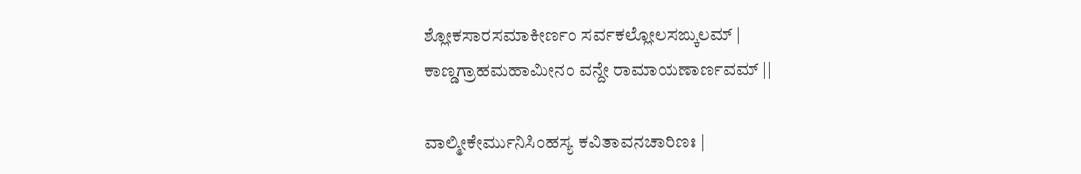ಶ್ಲೋಕಸಾರಸಮಾಕೀರ್ಣಂ ಸರ್ವಕಲ್ಲೋಲಸಙ್ಕುಲಮ್ |
ಕಾಣ್ಡಗ್ರಾಹಮಹಾಮೀನಂ ವನ್ದೇ ರಾಮಾಯಣಾರ್ಣವಮ್ ||

ವಾಲ್ಮೀಕೇರ್ಮುನಿಸಿಂಹಸ್ಯ ಕವಿತಾವನಚಾರಿಣಃ |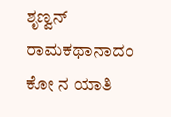ಶೃಣ್ವನ್ ರಾಮಕಥಾನಾದಂ ಕೋ ನ ಯಾತಿ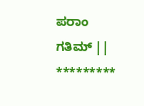ಪರಾಂ ಗತಿಮ್ ||
*********